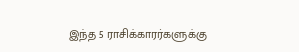இந்த 5 ராசிக்காரர்களுக்கு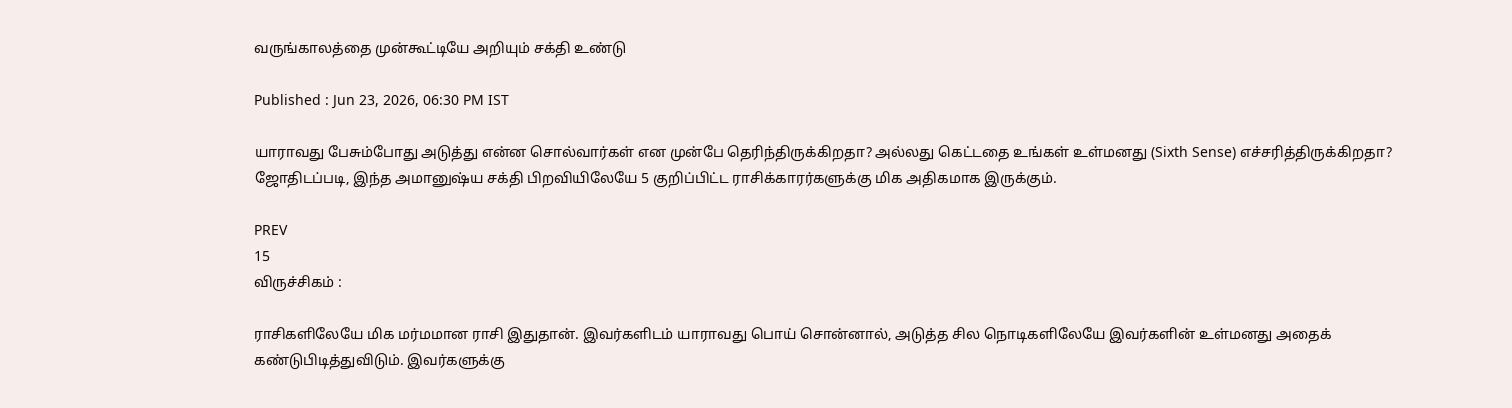வருங்காலத்தை முன்கூட்டியே அறியும் சக்தி உண்டு

Published : Jun 23, 2026, 06:30 PM IST

யாராவது பேசும்போது அடுத்து என்ன சொல்வார்கள் என முன்பே தெரிந்திருக்கிறதா? அல்லது கெட்டதை உங்கள் உள்மனது (Sixth Sense) எச்சரித்திருக்கிறதா? ஜோதிடப்படி, இந்த அமானுஷ்ய சக்தி பிறவியிலேயே 5 குறிப்பிட்ட ராசிக்காரர்களுக்கு மிக அதிகமாக இருக்கும்.

PREV
15
விருச்சிகம் :

ராசிகளிலேயே மிக மர்மமான ராசி இதுதான். இவர்களிடம் யாராவது பொய் சொன்னால், அடுத்த சில நொடிகளிலேயே இவர்களின் உள்மனது அதைக் கண்டுபிடித்துவிடும். இவர்களுக்கு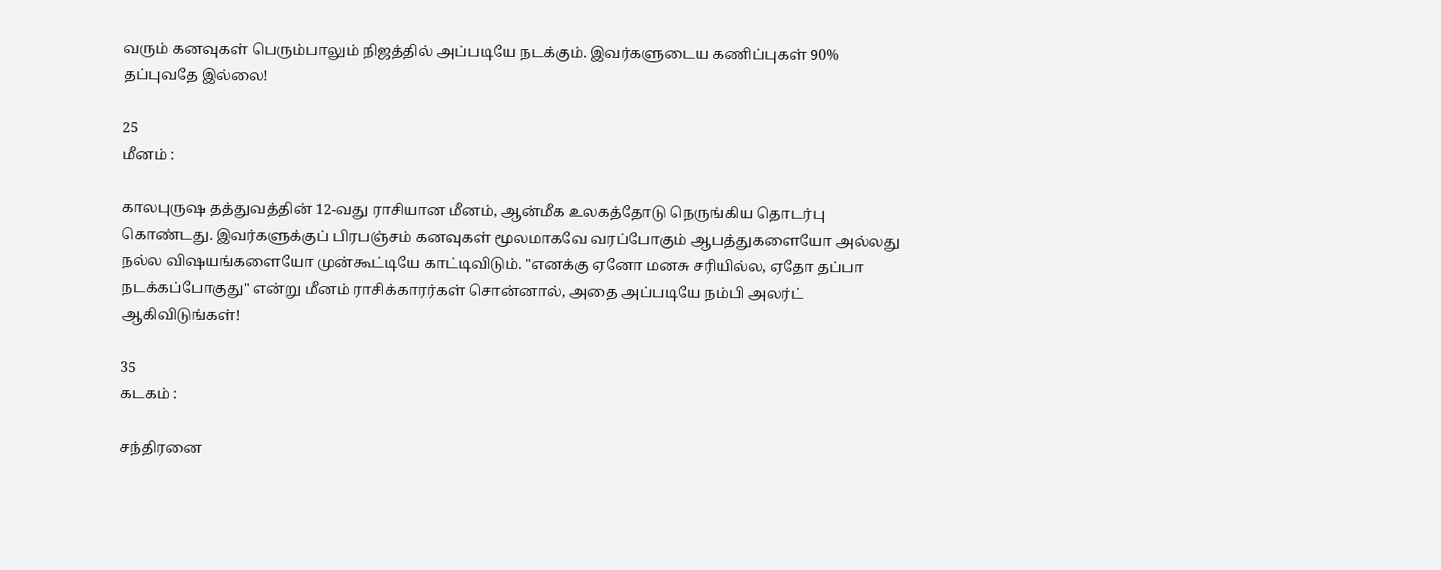வரும் கனவுகள் பெரும்பாலும் நிஜத்தில் அப்படியே நடக்கும். இவர்களுடைய கணிப்புகள் 90% தப்புவதே இல்லை!

25
மீனம் :

காலபுருஷ தத்துவத்தின் 12-வது ராசியான மீனம், ஆன்மீக உலகத்தோடு நெருங்கிய தொடர்பு கொண்டது. இவர்களுக்குப் பிரபஞ்சம் கனவுகள் மூலமாகவே வரப்போகும் ஆபத்துகளையோ அல்லது நல்ல விஷயங்களையோ முன்கூட்டியே காட்டிவிடும். "எனக்கு ஏனோ மனசு சரியில்ல, ஏதோ தப்பா நடக்கப்போகுது" என்று மீனம் ராசிக்காரர்கள் சொன்னால், அதை அப்படியே நம்பி அலர்ட் ஆகிவிடுங்கள்!

35
கடகம் :

சந்திரனை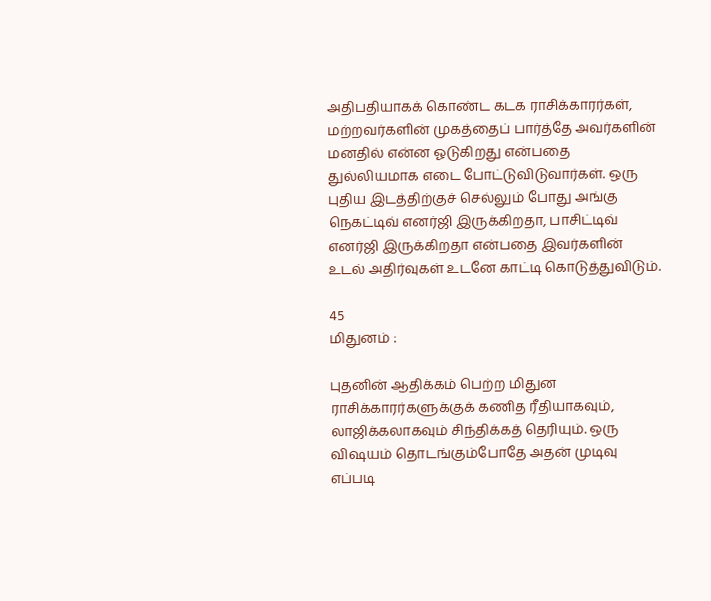அதிபதியாகக் கொண்ட கடக ராசிக்காரர்கள், மற்றவர்களின் முகத்தைப் பார்த்தே அவர்களின் மனதில் என்ன ஓடுகிறது என்பதை துல்லியமாக எடை போட்டுவிடுவார்கள். ஒரு புதிய இடத்திற்குச் செல்லும் போது அங்கு நெகட்டிவ் எனர்ஜி இருக்கிறதா, பாசிட்டிவ் எனர்ஜி இருக்கிறதா என்பதை இவர்களின் உடல் அதிர்வுகள் உடனே காட்டி கொடுத்துவிடும்.

45
மிதுனம் :

புதனின் ஆதிக்கம் பெற்ற மிதுன ராசிக்காரர்களுக்குக் கணித ரீதியாகவும், லாஜிக்கலாகவும் சிந்திக்கத் தெரியும். ஒரு விஷயம் தொடங்கும்போதே அதன் முடிவு எப்படி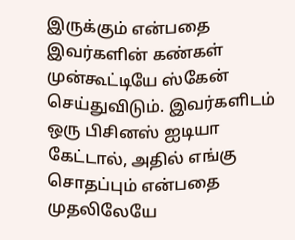இருக்கும் என்பதை இவர்களின் கண்கள் முன்கூட்டியே ஸ்கேன் செய்துவிடும். இவர்களிடம் ஒரு பிசினஸ் ஐடியா கேட்டால், அதில் எங்கு சொதப்பும் என்பதை முதலிலேயே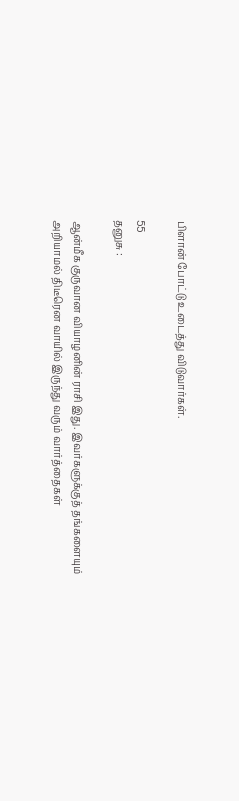பிளான் போட்டு உடைத்து விடுவார்கள்.

55
தனுசு :

ஆன்மீக குருவான வியாழனின் ராசி இது. இவர்களுக்குத் தங்களையும் அறியாமல் திடீரென வாயில் இருந்து வரும் வார்த்தைகள்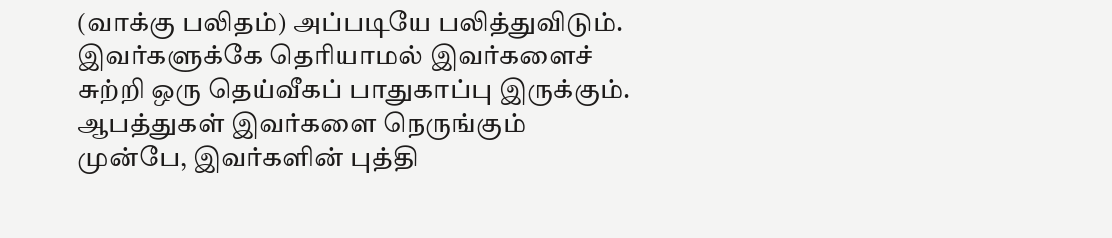(வாக்கு பலிதம்) அப்படியே பலித்துவிடும். இவர்களுக்கே தெரியாமல் இவர்களைச் சுற்றி ஒரு தெய்வீகப் பாதுகாப்பு இருக்கும். ஆபத்துகள் இவர்களை நெருங்கும் முன்பே, இவர்களின் புத்தி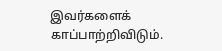இவர்களைக் காப்பாற்றிவிடும்.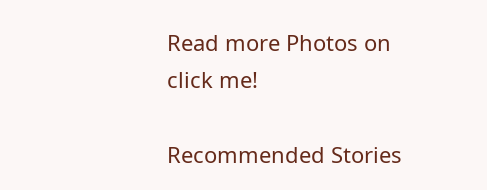Read more Photos on
click me!

Recommended Stories